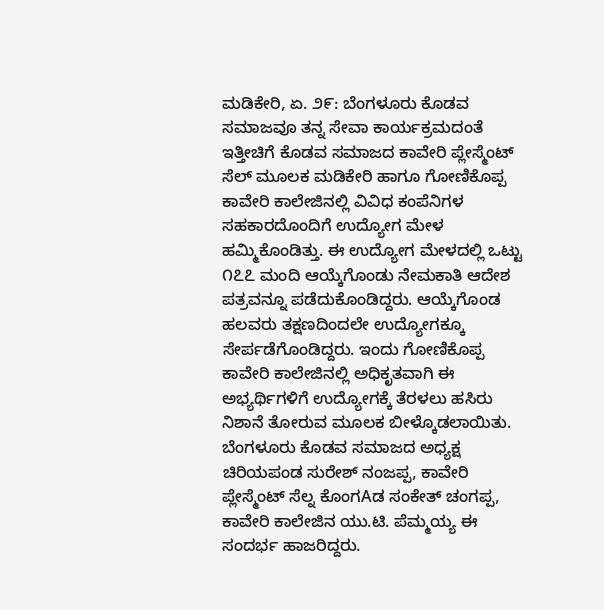ಮಡಿಕೇರಿ, ಏ. ೨೯: ಬೆಂಗಳೂರು ಕೊಡವ ಸಮಾಜವೂ ತನ್ನ ಸೇವಾ ಕಾರ್ಯಕ್ರಮದಂತೆ ಇತ್ತೀಚಿಗೆ ಕೊಡವ ಸಮಾಜದ ಕಾವೇರಿ ಪ್ಲೇಸ್ಮೆಂಟ್ ಸೆಲ್ ಮೂಲಕ ಮಡಿಕೇರಿ ಹಾಗೂ ಗೋಣಿಕೊಪ್ಪ ಕಾವೇರಿ ಕಾಲೇಜಿನಲ್ಲಿ ವಿವಿಧ ಕಂಪೆನಿಗಳ ಸಹಕಾರದೊಂದಿಗೆ ಉದ್ಯೋಗ ಮೇಳ ಹಮ್ಮಿಕೊಂಡಿತ್ತು. ಈ ಉದ್ಯೋಗ ಮೇಳದಲ್ಲಿ ಒಟ್ಟು ೧೭೭ ಮಂದಿ ಆಯ್ಕೆಗೊಂಡು ನೇಮಕಾತಿ ಆದೇಶ ಪತ್ರವನ್ನೂ ಪಡೆದುಕೊಂಡಿದ್ದರು. ಆಯ್ಕೆಗೊಂಡ ಹಲವರು ತಕ್ಷಣದಿಂದಲೇ ಉದ್ಯೋಗಕ್ಕೂ ಸೇರ್ಪಡೆಗೊಂಡಿದ್ದರು. ಇಂದು ಗೋಣಿಕೊಪ್ಪ ಕಾವೇರಿ ಕಾಲೇಜಿನಲ್ಲಿ ಅಧಿಕೃತವಾಗಿ ಈ ಅಭ್ಯರ್ಥಿಗಳಿಗೆ ಉದ್ಯೋಗಕ್ಕೆ ತೆರಳಲು ಹಸಿರು ನಿಶಾನೆ ತೋರುವ ಮೂಲಕ ಬೀಳ್ಕೊಡಲಾಯಿತು.
ಬೆಂಗಳೂರು ಕೊಡವ ಸಮಾಜದ ಅಧ್ಯಕ್ಷ ಚಿರಿಯಪಂಡ ಸುರೇಶ್ ನಂಜಪ್ಪ, ಕಾವೇರಿ ಪ್ಲೇಸ್ಮೆಂಟ್ ಸೆಲ್ನ ಕೊಂಗAಡ ಸಂಕೇತ್ ಚಂಗಪ್ಪ, ಕಾವೇರಿ ಕಾಲೇಜಿನ ಯು.ಟಿ. ಪೆಮ್ಮಯ್ಯ ಈ ಸಂದರ್ಭ ಹಾಜರಿದ್ದರು.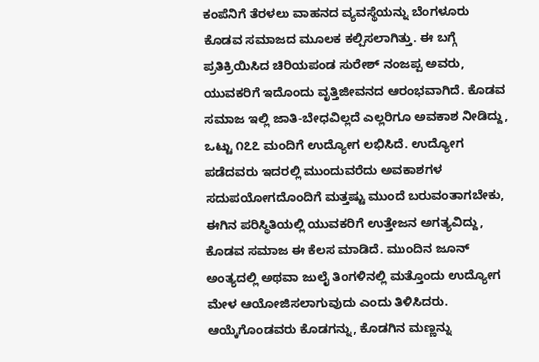ಕಂಪೆನಿಗೆ ತೆರಳಲು ವಾಹನದ ವ್ಯವಸ್ಥೆಯನ್ನು ಬೆಂಗಳೂರು ಕೊಡವ ಸಮಾಜದ ಮೂಲಕ ಕಲ್ಪಿಸಲಾಗಿತ್ತು. ಈ ಬಗ್ಗೆ ಪ್ರತಿಕ್ರಿಯಿಸಿದ ಚಿರಿಯಪಂಡ ಸುರೇಶ್ ನಂಜಪ್ಪ ಅವರು, ಯುವಕರಿಗೆ ಇದೊಂದು ವೃತ್ತಿಜೀವನದ ಆರಂಭವಾಗಿದೆ. ಕೊಡವ ಸಮಾಜ ಇಲ್ಲಿ ಜಾತಿ-ಬೇಧವಿಲ್ಲದೆ ಎಲ್ಲರಿಗೂ ಅವಕಾಶ ನೀಡಿದ್ದು, ಒಟ್ಟು ೧೭೭ ಮಂದಿಗೆ ಉದ್ಯೋಗ ಲಭಿಸಿದೆ. ಉದ್ಯೋಗ ಪಡೆದವರು ಇದರಲ್ಲಿ ಮುಂದುವರೆದು ಅವಕಾಶಗಳ ಸದುಪಯೋಗದೊಂದಿಗೆ ಮತ್ತಷ್ಟು ಮುಂದೆ ಬರುವಂತಾಗಬೇಕು, ಈಗಿನ ಪರಿಸ್ಥಿತಿಯಲ್ಲಿ ಯುವಕರಿಗೆ ಉತ್ತೇಜನ ಅಗತ್ಯವಿದ್ದು, ಕೊಡವ ಸಮಾಜ ಈ ಕೆಲಸ ಮಾಡಿದೆ. ಮುಂದಿನ ಜೂನ್ ಅಂತ್ಯದಲ್ಲಿ ಅಥವಾ ಜುಲೈ ತಿಂಗಳಿನಲ್ಲಿ ಮತ್ತೊಂದು ಉದ್ಯೋಗ ಮೇಳ ಆಯೋಜಿಸಲಾಗುವುದು ಎಂದು ತಿಳಿಸಿದರು.
ಆಯ್ಕೆಗೊಂಡವರು ಕೊಡಗನ್ನು, ಕೊಡಗಿನ ಮಣ್ಣನ್ನು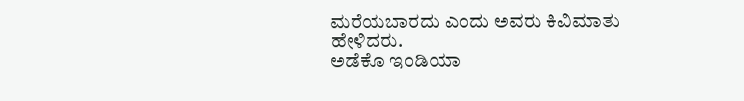ಮರೆಯಬಾರದು ಎಂದು ಅವರು ಕಿವಿಮಾತು ಹೇಳಿದರು.
ಅಡೆಕೊ ಇಂಡಿಯಾ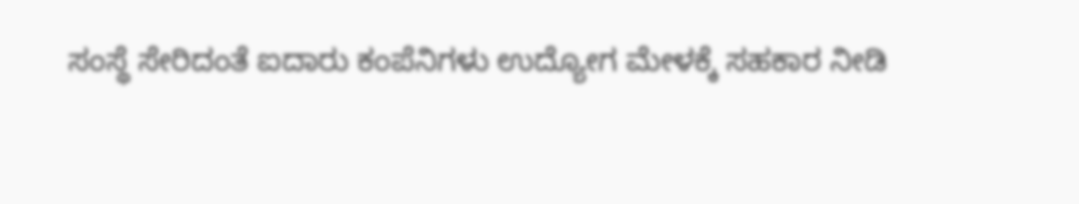ಸಂಸ್ಥೆ ಸೇರಿದಂತೆ ಐದಾರು ಕಂಪೆನಿಗಳು ಉದ್ಯೋಗ ಮೇಳಕ್ಕೆ ಸಹಕಾರ ನೀಡಿ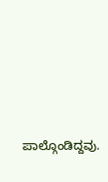ಪಾಲ್ಗೊಂಡಿದ್ದವು.